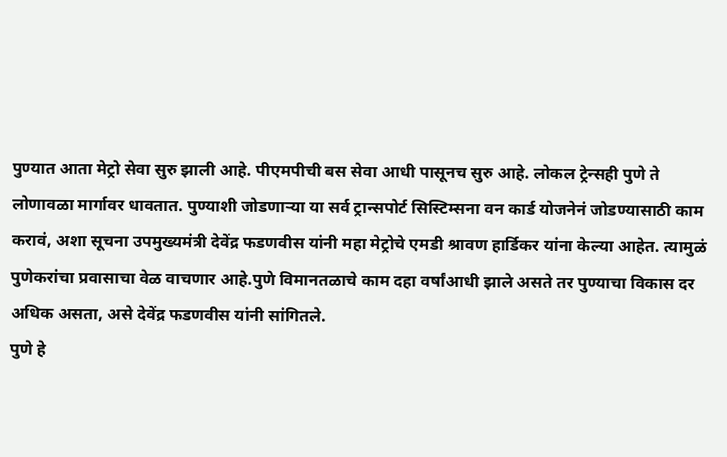पुण्यात आता मेट्रो सेवा सुरु झाली आहे. पीएमपीची बस सेवा आधी पासूनच सुरु आहे. लोकल ट्रेन्सही पुणे ते लोणावळा मार्गावर धावतात. पुण्याशी जोडणाऱ्या या सर्व ट्रान्सपोर्ट सिस्टिम्सना वन कार्ड योजनेनं जोडण्यासाठी काम करावं, अशा सूचना उपमुख्यमंत्री देवेंद्र फडणवीस यांनी महा मेट्रोचे एमडी श्रावण हार्डिकर यांना केल्या आहेत. त्यामुळं पुणेकरांचा प्रवासाचा वेळ वाचणार आहे.पुणे विमानतळाचे काम दहा वर्षांआधी झाले असते तर पुण्याचा विकास दर अधिक असता, असे देवेंद्र फडणवीस यांनी सांगितले.
पुणे हे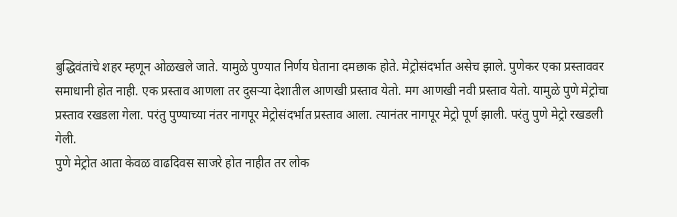बुद्धिवंतांचे शहर म्हणून ओळखले जाते. यामुळे पुण्यात निर्णय घेताना दमछाक होते. मेट्रोसंदर्भात असेच झाले. पुणेकर एका प्रस्ताववर समाधानी होत नाही. एक प्रस्ताव आणला तर दुसऱ्या देशातील आणखी प्रस्ताव येतो. मग आणखी नवी प्रस्ताव येतो. यामुळे पुणे मेट्रोचा प्रस्ताव रखडला गेला. परंतु पुण्याच्या नंतर नागपूर मेट्रोसंदर्भात प्रस्ताव आला. त्यानंतर नागपूर मेट्रो पूर्ण झाली. परंतु पुणे मेट्रो रखडली गेली.
पुणे मेट्रोत आता केवळ वाढदिवस साजरे होत नाहीत तर लोक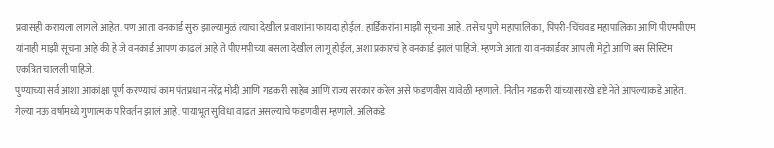प्रवासही करायला लागले आहेत. पण आता वनकार्ड सुरु झाल्यामुळं त्याचा देखील प्रवाशांना फायदा होईल. हार्डिकरांना माझी सूचना आहे. तसेच पुणे महापालिका, पिंपरी-चिंचवड महापालिका आणि पीएमपीएम यांनाही माझी सूचना आहे की हे जे वनकार्ड आपण काढलं आहे ते पीएमपीच्या बसला देखील लागू होईल, अशा प्रकारचं हे वनकार्ड झालं पाहिजे. म्हणजे आता या वनकार्डवर आपली मेट्रो आणि बस सिस्टिम एकत्रित चालली पाहिजे.
पुण्याच्या सर्व आशा आकांक्षा पूर्ण करण्याचं काम पंतप्रधान नरेंद्र मोदी आणि गडकरी साहेब आणि राज्य सरकार करेल असे फडणवीस यावेळी म्हणाले. नितीन गडकरी यांच्यासारखे दृष्टे नेते आपल्याकडे आहेत. गेल्या नऊ वर्षामध्ये गुणात्मक परिवर्तन झालं आहे. पायाभूत सुविधा वाढत असल्याचे फडणवीस म्हणाले. अलिकडे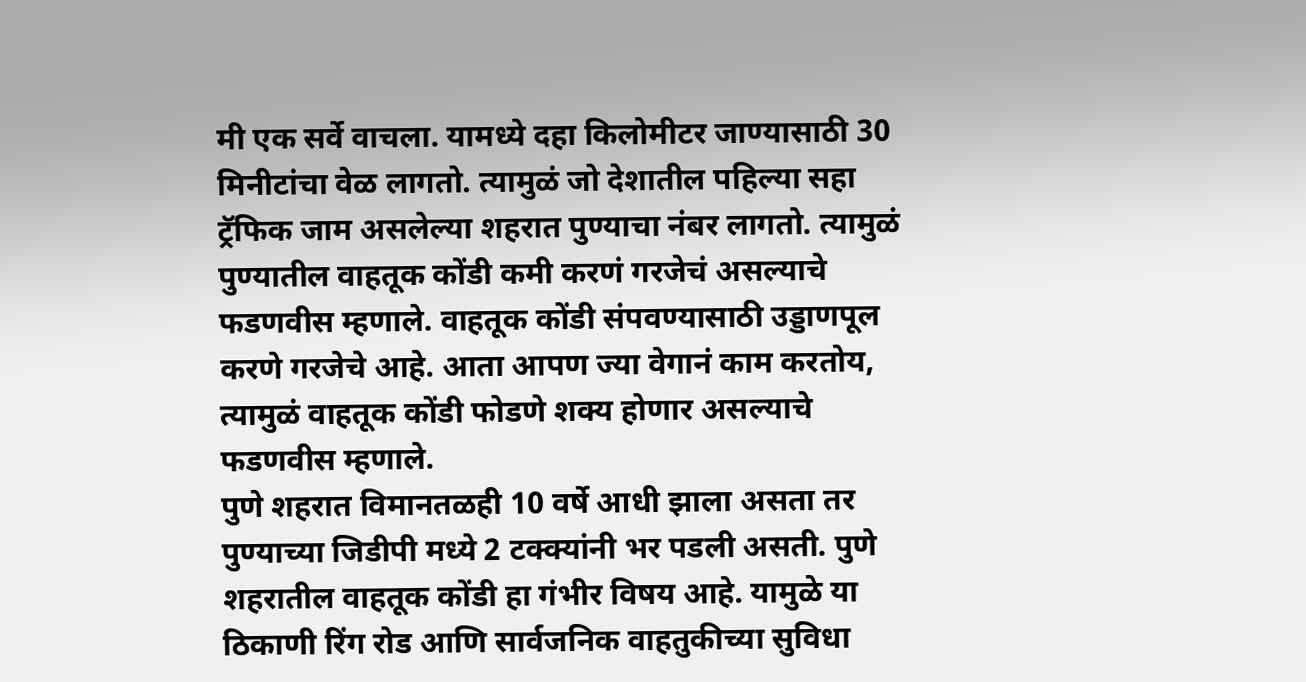मी एक सर्वे वाचला. यामध्ये दहा किलोमीटर जाण्यासाठी 30 मिनीटांचा वेळ लागतो. त्यामुळं जो देशातील पहिल्या सहा ट्रॅफिक जाम असलेल्या शहरात पुण्याचा नंबर लागतो. त्यामुळं पुण्यातील वाहतूक कोंडी कमी करणं गरजेचं असल्याचे फडणवीस म्हणाले. वाहतूक कोंडी संपवण्यासाठी उड्डाणपूल करणे गरजेचे आहे. आता आपण ज्या वेगानं काम करतोय, त्यामुळं वाहतूक कोंडी फोडणे शक्य होणार असल्याचे फडणवीस म्हणाले.
पुणे शहरात विमानतळही 10 वर्षे आधी झाला असता तर पुण्याच्या जिडीपी मध्ये 2 टक्क्यांनी भर पडली असती. पुणे शहरातील वाहतूक कोंडी हा गंभीर विषय आहे. यामुळे या ठिकाणी रिंग रोड आणि सार्वजनिक वाहतुकीच्या सुविधा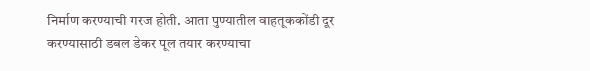निर्माण करण्याची गरज होती. आता पुण्यातील वाहतूककोंडी दूर करण्यासाठी डबल डेकर पूल तयार करण्याचा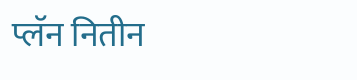प्लॅन नितीन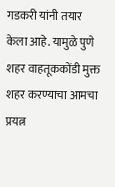गडकरी यांनी तयार केला आहे. यामुळे पुणे शहर वाहतूककोंडी मुक्त शहर करण्याचा आमचा प्रयत्न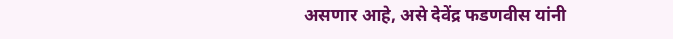असणार आहे, असे देवेंद्र फडणवीस यांनी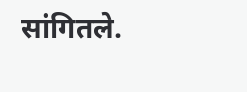सांगितले.